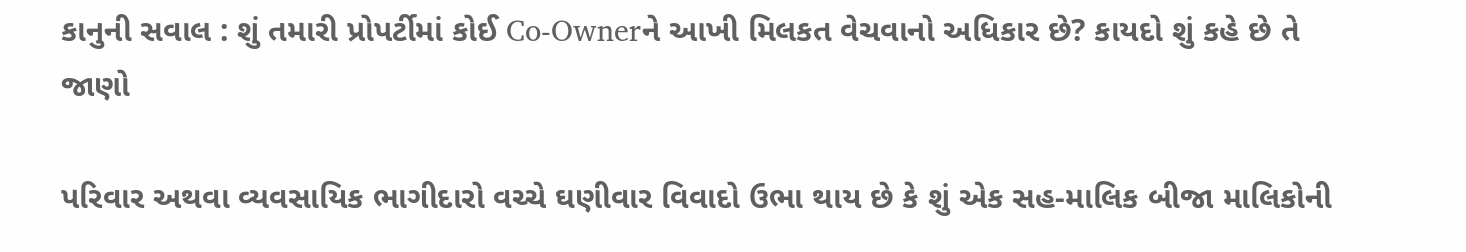કાનુની સવાલ : શું તમારી પ્રોપર્ટીમાં કોઈ Co-Ownerને આખી મિલકત વેચવાનો અધિકાર છે? કાયદો શું કહે છે તે જાણો

પરિવાર અથવા વ્યવસાયિક ભાગીદારો વચ્ચે ઘણીવાર વિવાદો ઉભા થાય છે કે શું એક સહ-માલિક બીજા માલિકોની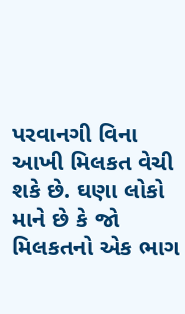પરવાનગી વિના આખી મિલકત વેચી શકે છે. ઘણા લોકો માને છે કે જો મિલકતનો એક ભાગ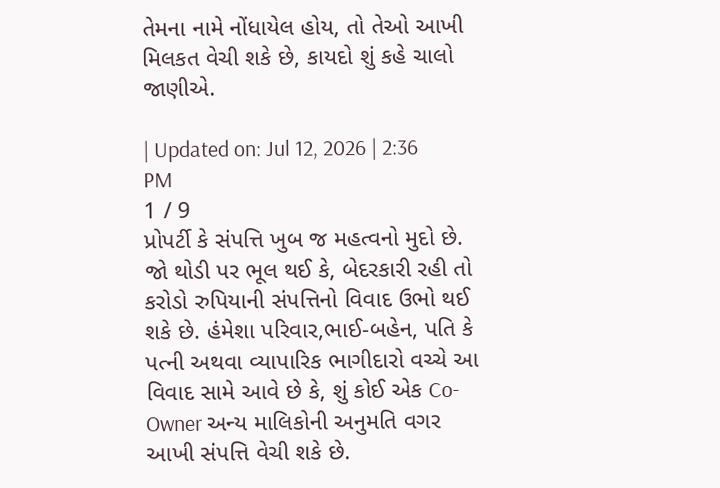તેમના નામે નોંધાયેલ હોય, તો તેઓ આખી મિલકત વેચી શકે છે, કાયદો શું કહે ચાલો જાણીએ.

| Updated on: Jul 12, 2026 | 2:36 PM
1 / 9
પ્રોપર્ટી કે સંપત્તિ ખુબ જ મહત્વનો મુદો છે. જો થોડી પર ભૂલ થઈ કે, બેદરકારી રહી તો કરોડો રુપિયાની સંપત્તિનો વિવાદ ઉભો થઈ શકે છે. હંમેશા પરિવાર,ભાઈ-બહેન, પતિ કે પત્ની અથવા વ્યાપારિક ભાગીદારો વચ્ચે આ વિવાદ સામે આવે છે કે, શું કોઈ એક Co-Owner અન્ય માલિકોની અનુમતિ વગર આખી સંપત્તિ વેચી શકે છે.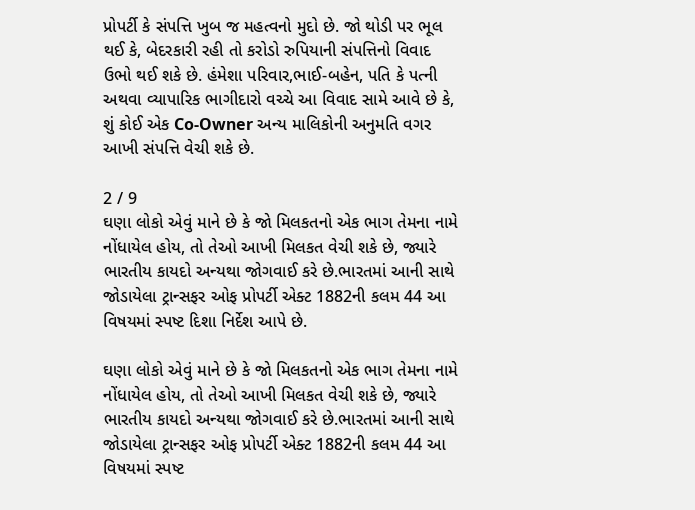પ્રોપર્ટી કે સંપત્તિ ખુબ જ મહત્વનો મુદો છે. જો થોડી પર ભૂલ થઈ કે, બેદરકારી રહી તો કરોડો રુપિયાની સંપત્તિનો વિવાદ ઉભો થઈ શકે છે. હંમેશા પરિવાર,ભાઈ-બહેન, પતિ કે પત્ની અથવા વ્યાપારિક ભાગીદારો વચ્ચે આ વિવાદ સામે આવે છે કે, શું કોઈ એક Co-Owner અન્ય માલિકોની અનુમતિ વગર આખી સંપત્તિ વેચી શકે છે.

2 / 9
ઘણા લોકો એવું માને છે કે જો મિલકતનો એક ભાગ તેમના નામે નોંધાયેલ હોય, તો તેઓ આખી મિલકત વેચી શકે છે, જ્યારે ભારતીય કાયદો અન્યથા જોગવાઈ કરે છે.ભારતમાં આની સાથે જોડાયેલા ટ્રાન્સફર ઓફ પ્રોપર્ટી એક્ટ 1882ની કલમ 44 આ વિષયમાં સ્પષ્ટ દિશા નિર્દેશ આપે છે.

ઘણા લોકો એવું માને છે કે જો મિલકતનો એક ભાગ તેમના નામે નોંધાયેલ હોય, તો તેઓ આખી મિલકત વેચી શકે છે, જ્યારે ભારતીય કાયદો અન્યથા જોગવાઈ કરે છે.ભારતમાં આની સાથે જોડાયેલા ટ્રાન્સફર ઓફ પ્રોપર્ટી એક્ટ 1882ની કલમ 44 આ વિષયમાં સ્પષ્ટ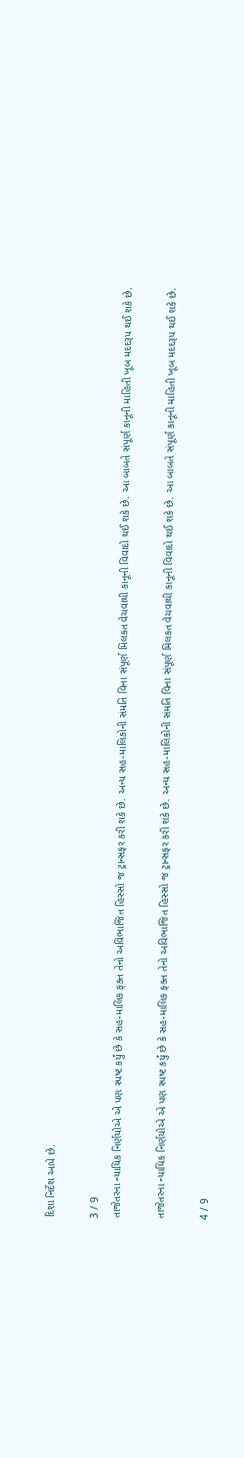દિશા નિર્દેશ આપે છે.

3 / 9
તાજેતરના ન્યાયિક નિર્ણયોએ એ પણ સ્પષ્ટ કર્યું છે કે સહ-માલિક ફક્ત તેનો અવિભાજિત હિસ્સો જ ટ્રાન્સફર કરી શકે છે. અન્ય સહ-માલિકોની સંમતિ વિના સંપૂર્ણ મિલકત વેચવાથી કાનૂની વિવાદો થઈ શકે છે. આ બાબતે સંપૂર્ણ કાનૂની માહિતી ખૂબ મદદરૂપ થઈ શકે છે.

તાજેતરના ન્યાયિક નિર્ણયોએ એ પણ સ્પષ્ટ કર્યું છે કે સહ-માલિક ફક્ત તેનો અવિભાજિત હિસ્સો જ ટ્રાન્સફર કરી શકે છે. અન્ય સહ-માલિકોની સંમતિ વિના સંપૂર્ણ મિલકત વેચવાથી કાનૂની વિવાદો થઈ શકે છે. આ બાબતે સંપૂર્ણ કાનૂની માહિતી ખૂબ મદદરૂપ થઈ શકે છે.

4 / 9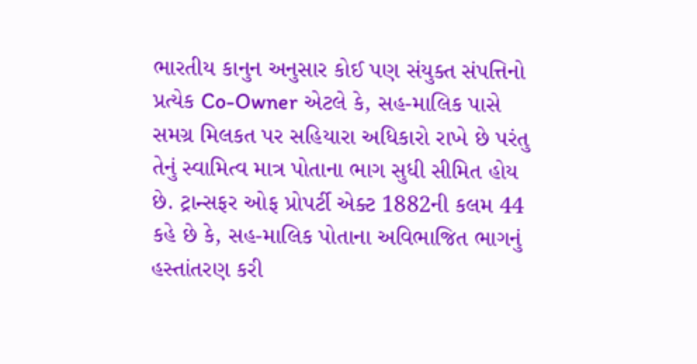ભારતીય કાનુન અનુસાર કોઈ પણ સંયુક્ત સંપત્તિનો પ્રત્યેક Co-Owner એટલે કે, સહ-માલિક પાસે સમગ્ર મિલકત પર સહિયારા અધિકારો રાખે છે પરંતુ તેનું સ્વામિત્વ માત્ર પોતાના ભાગ સુધી સીમિત હોય છે. ટ્રાન્સફર ઓફ પ્રોપર્ટી એક્ટ 1882ની કલમ 44 કહે છે કે, સહ-માલિક પોતાના અવિભાજિત ભાગનું હસ્તાંતરણ કરી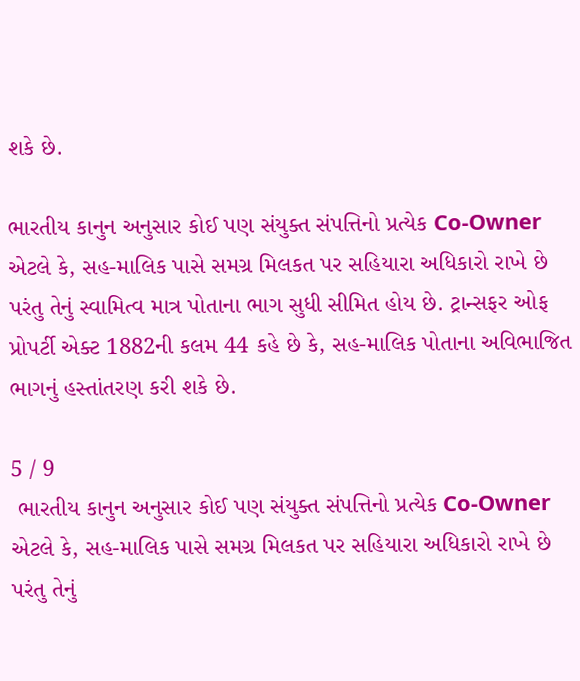શકે છે.

ભારતીય કાનુન અનુસાર કોઈ પણ સંયુક્ત સંપત્તિનો પ્રત્યેક Co-Owner એટલે કે, સહ-માલિક પાસે સમગ્ર મિલકત પર સહિયારા અધિકારો રાખે છે પરંતુ તેનું સ્વામિત્વ માત્ર પોતાના ભાગ સુધી સીમિત હોય છે. ટ્રાન્સફર ઓફ પ્રોપર્ટી એક્ટ 1882ની કલમ 44 કહે છે કે, સહ-માલિક પોતાના અવિભાજિત ભાગનું હસ્તાંતરણ કરી શકે છે.

5 / 9
 ભારતીય કાનુન અનુસાર કોઈ પણ સંયુક્ત સંપત્તિનો પ્રત્યેક Co-Owner એટલે કે, સહ-માલિક પાસે સમગ્ર મિલકત પર સહિયારા અધિકારો રાખે છે પરંતુ તેનું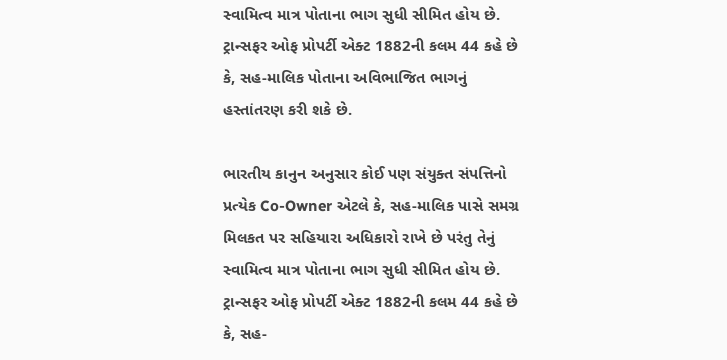સ્વામિત્વ માત્ર પોતાના ભાગ સુધી સીમિત હોય છે. ટ્રાન્સફર ઓફ પ્રોપર્ટી એક્ટ 1882ની કલમ 44 કહે છે કે, સહ-માલિક પોતાના અવિભાજિત ભાગનું હસ્તાંતરણ કરી શકે છે.

ભારતીય કાનુન અનુસાર કોઈ પણ સંયુક્ત સંપત્તિનો પ્રત્યેક Co-Owner એટલે કે, સહ-માલિક પાસે સમગ્ર મિલકત પર સહિયારા અધિકારો રાખે છે પરંતુ તેનું સ્વામિત્વ માત્ર પોતાના ભાગ સુધી સીમિત હોય છે. ટ્રાન્સફર ઓફ પ્રોપર્ટી એક્ટ 1882ની કલમ 44 કહે છે કે, સહ-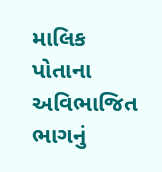માલિક પોતાના અવિભાજિત ભાગનું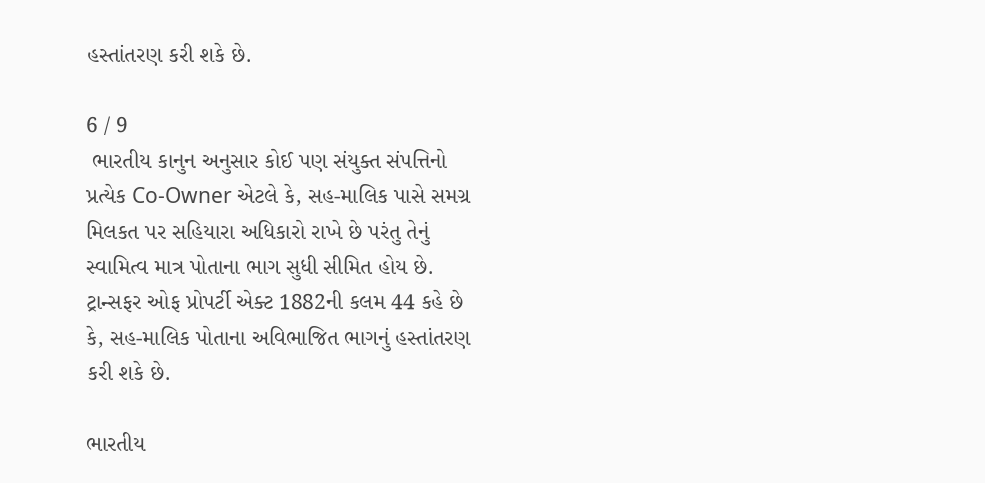હસ્તાંતરણ કરી શકે છે.

6 / 9
 ભારતીય કાનુન અનુસાર કોઈ પણ સંયુક્ત સંપત્તિનો પ્રત્યેક Co-Owner એટલે કે, સહ-માલિક પાસે સમગ્ર મિલકત પર સહિયારા અધિકારો રાખે છે પરંતુ તેનું સ્વામિત્વ માત્ર પોતાના ભાગ સુધી સીમિત હોય છે. ટ્રાન્સફર ઓફ પ્રોપર્ટી એક્ટ 1882ની કલમ 44 કહે છે કે, સહ-માલિક પોતાના અવિભાજિત ભાગનું હસ્તાંતરણ કરી શકે છે.

ભારતીય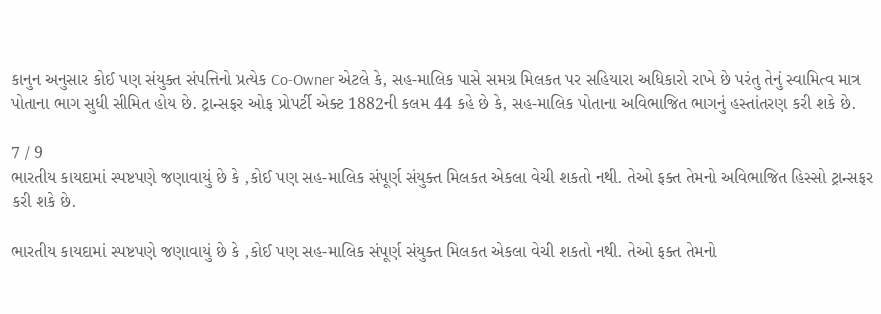કાનુન અનુસાર કોઈ પણ સંયુક્ત સંપત્તિનો પ્રત્યેક Co-Owner એટલે કે, સહ-માલિક પાસે સમગ્ર મિલકત પર સહિયારા અધિકારો રાખે છે પરંતુ તેનું સ્વામિત્વ માત્ર પોતાના ભાગ સુધી સીમિત હોય છે. ટ્રાન્સફર ઓફ પ્રોપર્ટી એક્ટ 1882ની કલમ 44 કહે છે કે, સહ-માલિક પોતાના અવિભાજિત ભાગનું હસ્તાંતરણ કરી શકે છે.

7 / 9
ભારતીય કાયદામાં સ્પષ્ટપણે જણાવાયું છે કે ,કોઈ પણ સહ-માલિક સંપૂર્ણ સંયુક્ત મિલકત એકલા વેચી શકતો નથી. તેઓ ફક્ત તેમનો અવિભાજિત હિસ્સો ટ્રાન્સફર કરી શકે છે.

ભારતીય કાયદામાં સ્પષ્ટપણે જણાવાયું છે કે ,કોઈ પણ સહ-માલિક સંપૂર્ણ સંયુક્ત મિલકત એકલા વેચી શકતો નથી. તેઓ ફક્ત તેમનો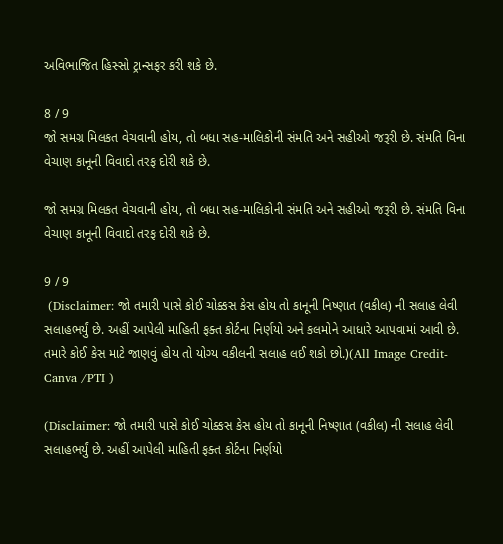અવિભાજિત હિસ્સો ટ્રાન્સફર કરી શકે છે.

8 / 9
જો સમગ્ર મિલકત વેચવાની હોય, તો બધા સહ-માલિકોની સંમતિ અને સહીઓ જરૂરી છે. સંમતિ વિના વેચાણ કાનૂની વિવાદો તરફ દોરી શકે છે.

જો સમગ્ર મિલકત વેચવાની હોય, તો બધા સહ-માલિકોની સંમતિ અને સહીઓ જરૂરી છે. સંમતિ વિના વેચાણ કાનૂની વિવાદો તરફ દોરી શકે છે.

9 / 9
 (Disclaimer: જો તમારી પાસે કોઈ ચોક્કસ કેસ હોય તો કાનૂની નિષ્ણાત (વકીલ) ની સલાહ લેવી સલાહભર્યું છે. અહીં આપેલી માહિતી ફક્ત કોર્ટના નિર્ણયો અને કલમોને આધારે આપવામાં આવી છે. તમારે કોઈ કેસ માટે જાણવું હોય તો યોગ્ય વકીલની સલાહ લઈ શકો છો.)(All Image Credit- Canva /PTI )

(Disclaimer: જો તમારી પાસે કોઈ ચોક્કસ કેસ હોય તો કાનૂની નિષ્ણાત (વકીલ) ની સલાહ લેવી સલાહભર્યું છે. અહીં આપેલી માહિતી ફક્ત કોર્ટના નિર્ણયો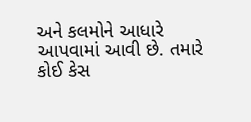અને કલમોને આધારે આપવામાં આવી છે. તમારે કોઈ કેસ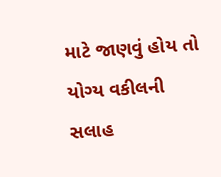માટે જાણવું હોય તો યોગ્ય વકીલની સલાહ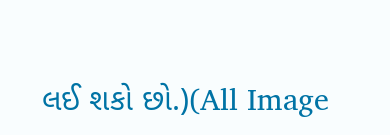લઈ શકો છો.)(All Image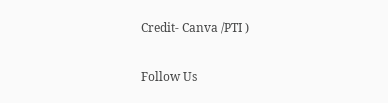Credit- Canva /PTI )

Follow Us